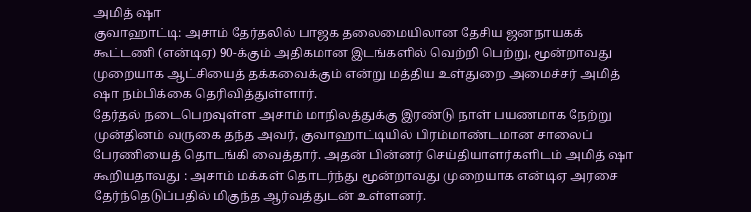அமித் ஷா
குவாஹாட்டி: அசாம் தேர்தலில் பாஜக தலைமையிலான தேசிய ஜனநாயகக் கூட்டணி (என்டிஏ) 90-க்கும் அதிகமான இடங்களில் வெற்றி பெற்று, மூன்றாவது முறையாக ஆட்சியைத் தக்கவைக்கும் என்று மத்திய உள்துறை அமைச்சர் அமித் ஷா நம்பிக்கை தெரிவித்துள்ளார்.
தேர்தல் நடைபெறவுள்ள அசாம் மாநிலத்துக்கு இரண்டு நாள் பயணமாக நேற்று முன்தினம் வருகை தந்த அவர், குவாஹாட்டியில் பிரம்மாண்டமான சாலைப் பேரணியைத் தொடங்கி வைத்தார். அதன் பின்னர் செய்தியாளர்களிடம் அமித் ஷா கூறியதாவது : அசாம் மக்கள் தொடர்ந்து மூன்றாவது முறையாக என்டிஏ அரசை தேர்ந்தெடுப்பதில் மிகுந்த ஆர்வத்துடன் உள்ளனர்.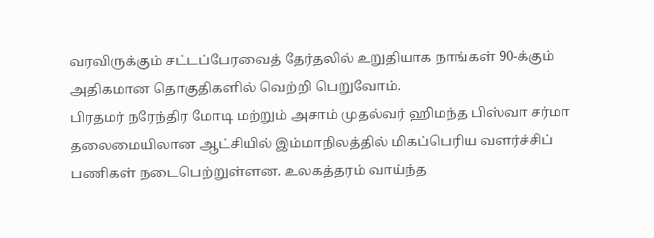வரவிருக்கும் சட்டப்பேரவைத் தேர்தலில் உறுதியாக நாங்கள் 90-க்கும் அதிகமான தொகுதிகளில் வெற்றி பெறுவோம்.
பிரதமர் நரேந்திர மோடி மற்றும் அசாம் முதல்வர் ஹிமந்த பிஸ்வா சர்மா தலைமையிலான ஆட்சியில் இம்மாநிலத்தில் மிகப்பெரிய வளர்ச்சிப் பணிகள் நடைபெற்றுள்ளன. உலகத்தரம் வாய்ந்த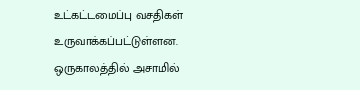உட்கட்டமைப்பு வசதிகள் உருவாக்கப்பட்டுள்ளன. ஒருகாலத்தில் அசாமில்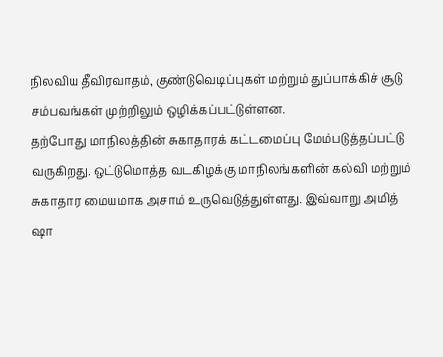நிலவிய தீவிரவாதம், குண்டுவெடிப்புகள் மற்றும் துப்பாக்கிச் சூடு சம்பவங்கள் முற்றிலும் ஒழிக்கப்பட்டுள்ளன.
தற்போது மாநிலத்தின் சுகாதாரக் கட்டமைப்பு மேம்படுத்தப்பட்டு வருகிறது. ஒட்டுமொத்த வடகிழக்கு மாநிலங்களின் கல்வி மற்றும் சுகாதார மையமாக அசாம் உருவெடுத்துள்ளது. இவ்வாறு அமித் ஷா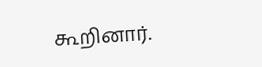கூறினார்.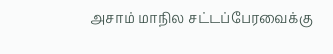அசாம் மாநில சட்டப்பேரவைக்கு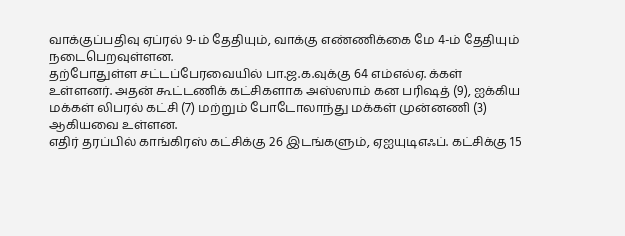வாக்குப்பதிவு ஏப்ரல் 9-ம் தேதியும், வாக்கு எண்ணிக்கை மே 4-ம் தேதியும் நடைபெறவுள்ளன.
தற்போதுள்ள சட்டப்பேரவையில் பா.ஜ.க.வுக்கு 64 எம்எல்ஏ. க்கள் உள்ளனர். அதன் கூட்டணிக் கட்சிகளாக அஸ்ஸாம் கன பரிஷத் (9), ஐக்கிய மக்கள் லிபரல் கட்சி (7) மற்றும் போடோலாந்து மக்கள் முன்னணி (3) ஆகியவை உள்ளன.
எதிர் தரப்பில் காங்கிரஸ் கட்சிக்கு 26 இடங்களும், ஏஐயுடிஎஃப். கட்சிக்கு 15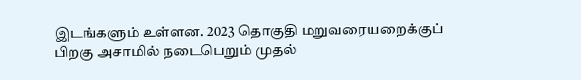இடங்களும் உள்ளன. 2023 தொகுதி மறுவரையறைக்குப் பிறகு அசாமில் நடைபெறும் முதல்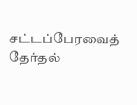சட்டப்பேரவைத் தேர்தல்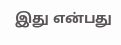இது என்பது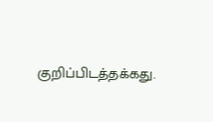குறிப்பிடத்தக்கது.